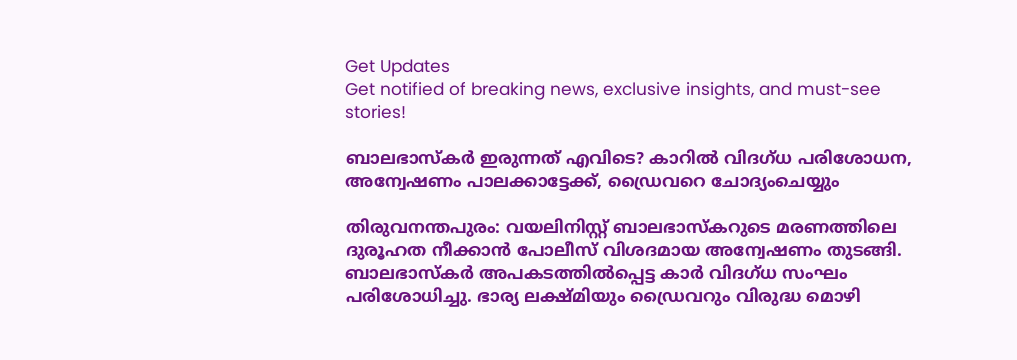Get Updates
Get notified of breaking news, exclusive insights, and must-see stories!

ബാലഭാസ്‌കര്‍ ഇരുന്നത് എവിടെ? കാറില്‍ വിദഗ്ധ പരിശോധന, അന്വേഷണം പാലക്കാട്ടേക്ക്, ഡ്രൈവറെ ചോദ്യംചെയ്യും

തിരുവനന്തപുരം: വയലിനിസ്റ്റ് ബാലഭാസ്‌കറുടെ മരണത്തിലെ ദുരൂഹത നീക്കാന്‍ പോലീസ് വിശദമായ അന്വേഷണം തുടങ്ങി. ബാലഭാസ്‌കര്‍ അപകടത്തില്‍പ്പെട്ട കാര്‍ വിദഗ്ധ സംഘം പരിശോധിച്ചു. ഭാര്യ ലക്ഷ്മിയും ഡ്രൈവറും വിരുദ്ധ മൊഴി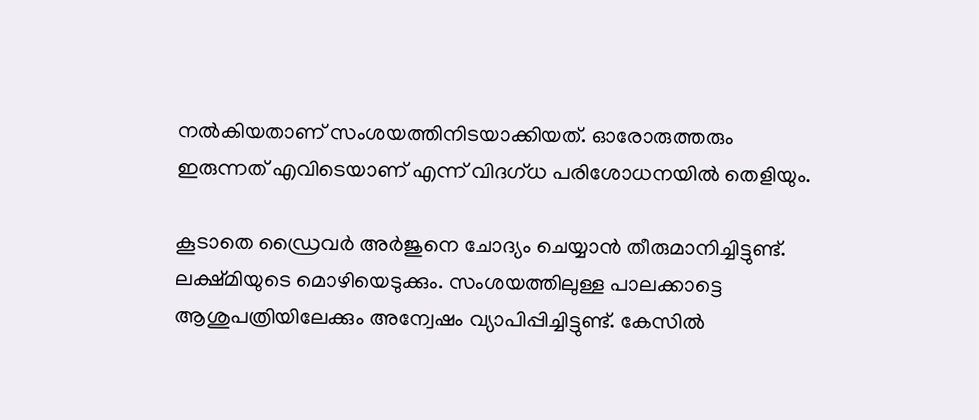നല്‍കിയതാണ് സംശയത്തിനിടയാക്കിയത്. ഓരോരുത്തരും ഇരുന്നത് എവിടെയാണ് എന്ന് വിദഗ്ധ പരിശോധനയില്‍ തെളിയും.

കൂടാതെ ഡ്രൈവര്‍ അര്‍ജുനെ ചോദ്യം ചെയ്യാന്‍ തീരുമാനിച്ചിട്ടുണ്ട്. ലക്ഷ്മിയുടെ മൊഴിയെടുക്കും. സംശയത്തിലുള്ള പാലക്കാട്ടെ ആശുപത്രിയിലേക്കും അന്വേഷം വ്യാപിപ്പിച്ചിട്ടുണ്ട്. കേസില്‍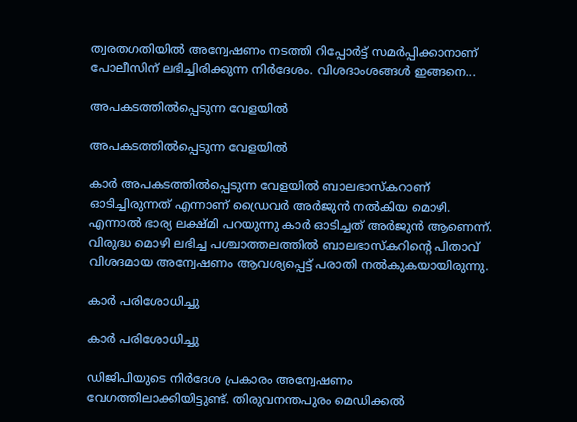ത്വരതഗതിയില്‍ അന്വേഷണം നടത്തി റിപ്പോര്‍ട്ട് സമര്‍പ്പിക്കാനാണ് പോലീസിന് ലഭിച്ചിരിക്കുന്ന നിര്‍ദേശം. വിശദാംശങ്ങള്‍ ഇങ്ങനെ...

അപകടത്തില്‍പ്പെടുന്ന വേളയില്‍

അപകടത്തില്‍പ്പെടുന്ന വേളയില്‍

കാര്‍ അപകടത്തില്‍പ്പെടുന്ന വേളയില്‍ ബാലഭാസ്‌കറാണ് ഓടിച്ചിരുന്നത് എന്നാണ് ഡ്രൈവര്‍ അര്‍ജുന്‍ നല്‍കിയ മൊഴി. എന്നാല്‍ ഭാര്യ ലക്ഷ്മി പറയുന്നു കാര്‍ ഓടിച്ചത് അര്‍ജുന്‍ ആണെന്ന്. വിരുദ്ധ മൊഴി ലഭിച്ച പശ്ചാത്തലത്തില്‍ ബാലഭാസ്‌കറിന്റെ പിതാവ് വിശദമായ അന്വേഷണം ആവശ്യപ്പെട്ട് പരാതി നല്‍കുകയായിരുന്നു.

കാര്‍ പരിശോധിച്ചു

കാര്‍ പരിശോധിച്ചു

ഡിജിപിയുടെ നിര്‍ദേശ പ്രകാരം അന്വേഷണം വേഗത്തിലാക്കിയിട്ടുണ്ട്. തിരുവനന്തപുരം മെഡിക്കല്‍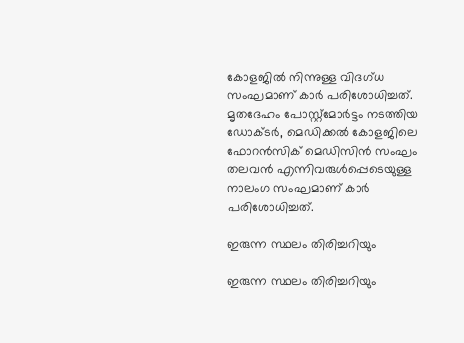കോളജില്‍ നിന്നുള്ള വിദഗ്ധ സംഘമാണ് കാര്‍ പരിശോധിച്ചത്. മൃതദേഹം പോസ്റ്റ്‌മോര്‍ട്ടം നടത്തിയ ഡോക്ടര്‍, മെഡിക്കല്‍ കോളജിലെ ഫോറന്‍സിക് മെഡിസിന്‍ സംഘം തലവന്‍ എന്നിവരുള്‍പ്പെടെയുള്ള നാലംഗ സംഘമാണ് കാര്‍ പരിശോധിച്ചത്.

ഇരുന്ന സ്ഥലം തിരിച്ചറിയും

ഇരുന്ന സ്ഥലം തിരിച്ചറിയും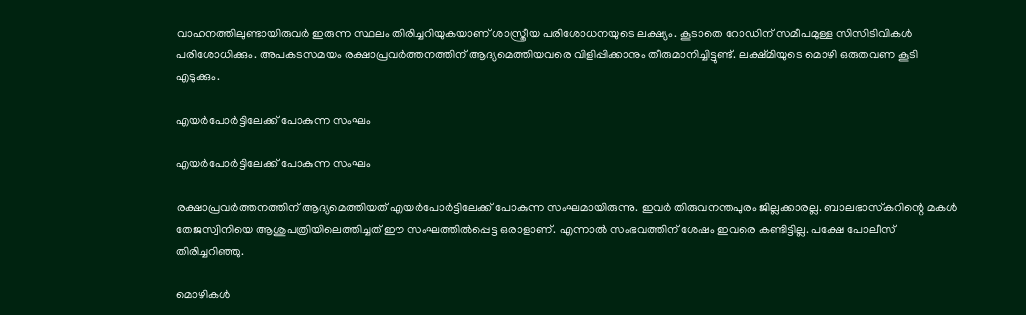വാഹനത്തിലുണ്ടായിരുവര്‍ ഇരുന്ന സ്ഥലം തിരിച്ചറിയുകയാണ് ശാസ്ത്രീയ പരിശോധനയുടെ ലക്ഷ്യം. കൂടാതെ റോഡിന് സമീപമുള്ള സിസിടിവികള്‍ പരിശോധിക്കും. അപകടസമയം രക്ഷാപ്രവര്‍ത്തനത്തിന് ആദ്യമെത്തിയവരെ വിളിപ്പിക്കാനും തീരുമാനിച്ചിട്ടുണ്ട്. ലക്ഷ്മിയുടെ മൊഴി ഒരുതവണ കൂടി എടുക്കും.

എയര്‍പോര്‍ട്ടിലേക്ക് പോകുന്ന സംഘം

എയര്‍പോര്‍ട്ടിലേക്ക് പോകുന്ന സംഘം

രക്ഷാപ്രവര്‍ത്തനത്തിന് ആദ്യമെത്തിയത് എയര്‍പോര്‍ട്ടിലേക്ക് പോകുന്ന സംഘമായിരുന്നു. ഇവര്‍ തിരുവനന്തപുരം ജില്ലക്കാരല്ല. ബാലഭാസ്‌കറിന്റെ മകള്‍ തേജസ്വിനിയെ ആശുപത്രിയിലെത്തിച്ചത് ഈ സംഘത്തില്‍പ്പെട്ട ഒരാളാണ്. എന്നാല്‍ സംഭവത്തിന് ശേഷം ഇവരെ കണ്ടിട്ടില്ല. പക്ഷേ പോലീസ് തിരിച്ചറിഞ്ഞു.

മൊഴികള്‍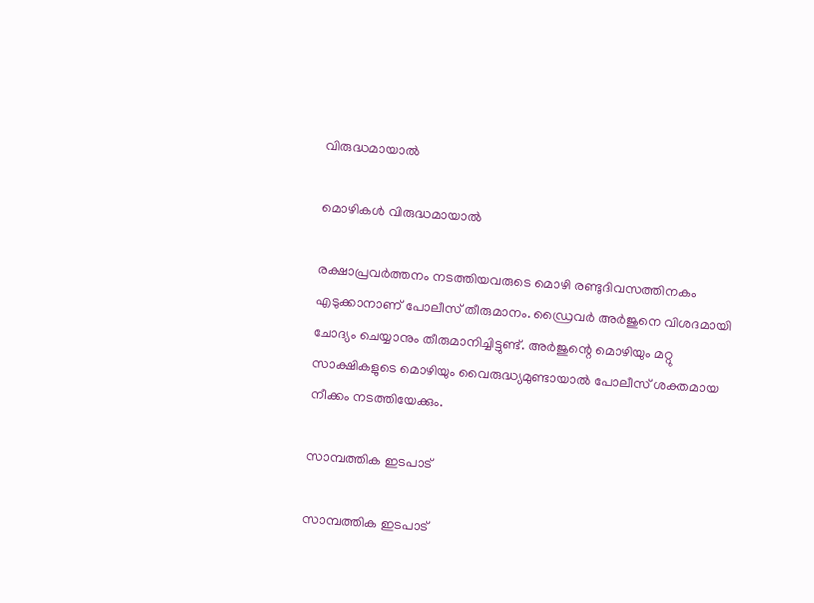വിരുദ്ധമായാല്‍

മൊഴികള്‍ വിരുദ്ധമായാല്‍

രക്ഷാപ്രവര്‍ത്തനം നടത്തിയവരുടെ മൊഴി രണ്ടുദിവസത്തിനകം എടുക്കാനാണ് പോലീസ് തീരുമാനം. ഡ്രൈവര്‍ അര്‍ജുനെ വിശദമായി ചോദ്യം ചെയ്യാനും തീരുമാനിച്ചിട്ടുണ്ട്. അര്‍ജുന്റെ മൊഴിയും മറ്റു സാക്ഷികളുടെ മൊഴിയും വൈരുദ്ധ്യമുണ്ടായാല്‍ പോലീസ് ശക്തമായ നീക്കം നടത്തിയേക്കും.

സാമ്പത്തിക ഇടപാട്

സാമ്പത്തിക ഇടപാട്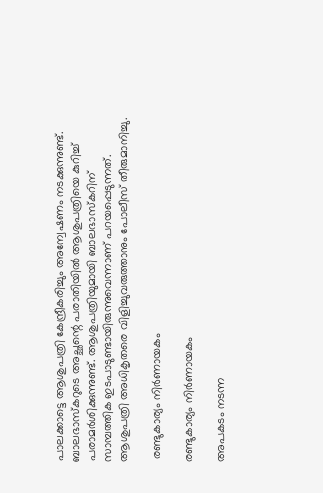പാലക്കാട്ടെ ആശുപത്രി കേന്ദ്രീകരിച്ചും അന്വേഷണം നടക്കുന്നുണ്ട്. ബാലഭാസ്‌കറുടെ അച്ഛന്റെ പരാതിയില്‍ ആശുപത്രിയെ കുറിച്ച് പരാമര്‍ശിക്കുന്നുണ്ട്. ആശുപത്രിയുമായി ബാലഭാസ്‌കറിന് സാമ്പത്തിക ഇടപാടുണ്ടായിരുന്നുവെന്നാണ് പറയപ്പെടുന്നത്. ആശുപത്രി അധികൃതരെ വിളിച്ചുവരുത്താനും പോലീസ് തീരുമാനിച്ചു.

 രണ്ടുകാര്യം നിര്‍ണായകം

രണ്ടുകാര്യം നിര്‍ണായകം

അപകടം നടന്ന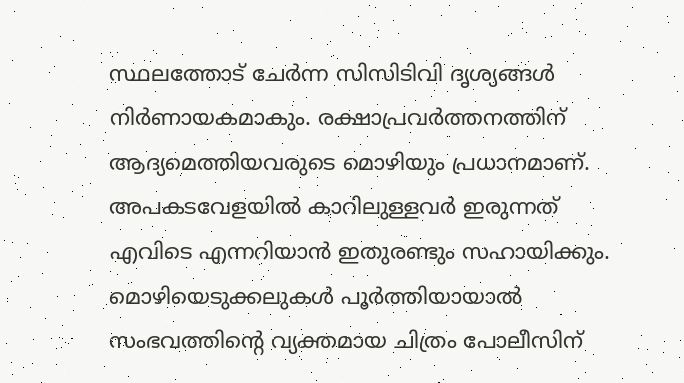സ്ഥലത്തോട് ചേര്‍ന്ന സിസിടിവി ദൃശ്യങ്ങള്‍ നിര്‍ണായകമാകും. രക്ഷാപ്രവര്‍ത്തനത്തിന് ആദ്യമെത്തിയവരുടെ മൊഴിയും പ്രധാനമാണ്. അപകടവേളയില്‍ കാറിലുള്ളവര്‍ ഇരുന്നത് എവിടെ എന്നറിയാന്‍ ഇതുരണ്ടും സഹായിക്കും. മൊഴിയെടുക്കലുകള്‍ പൂര്‍ത്തിയായാല്‍ സംഭവത്തിന്റെ വ്യക്തമായ ചിത്രം പോലീസിന്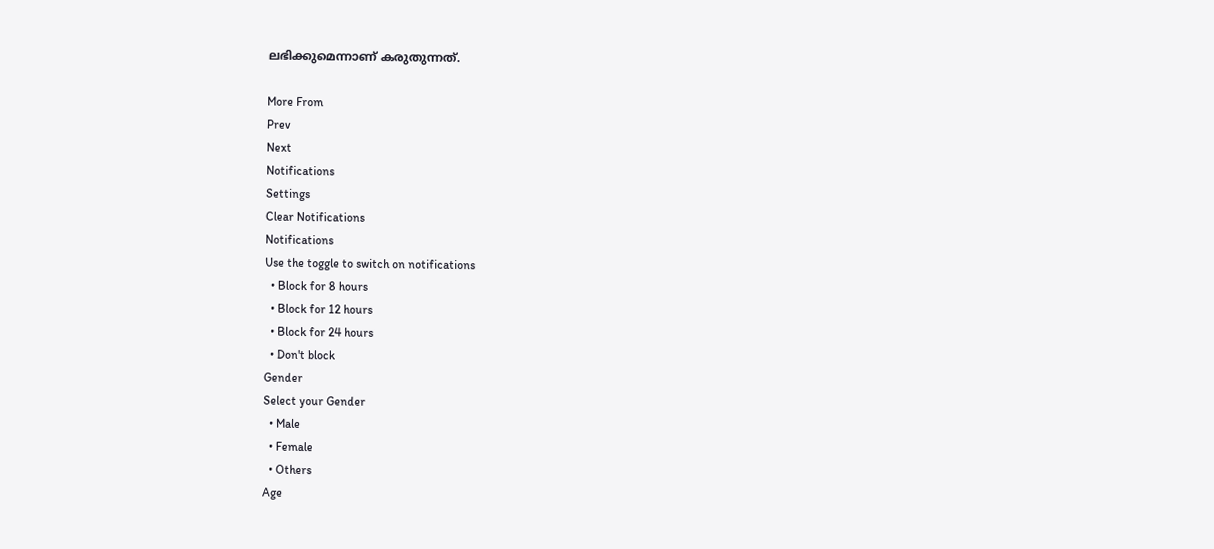ലഭിക്കുമെന്നാണ് കരുതുന്നത്.

More From
Prev
Next
Notifications
Settings
Clear Notifications
Notifications
Use the toggle to switch on notifications
  • Block for 8 hours
  • Block for 12 hours
  • Block for 24 hours
  • Don't block
Gender
Select your Gender
  • Male
  • Female
  • Others
Age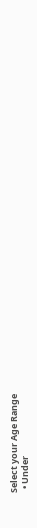Select your Age Range
  • Under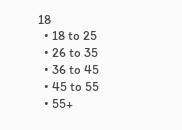18
  • 18 to 25
  • 26 to 35
  • 36 to 45
  • 45 to 55
  • 55+